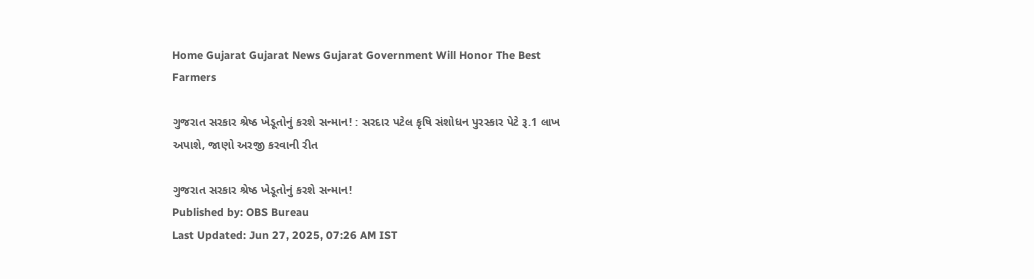Home Gujarat Gujarat News Gujarat Government Will Honor The Best Farmers

ગુજરાત સરકાર શ્રેષ્ઠ ખેડૂતોનું કરશે સન્માન! : સરદાર પટેલ કૃષિ સંશોધન પુરસ્કાર પેટે રૂ.1 લાખ અપાશે, જાણો અરજી કરવાની રીત

ગુજરાત સરકાર શ્રેષ્ઠ ખેડૂતોનું કરશે સન્માન!
Published by: OBS Bureau
Last Updated: Jun 27, 2025, 07:26 AM IST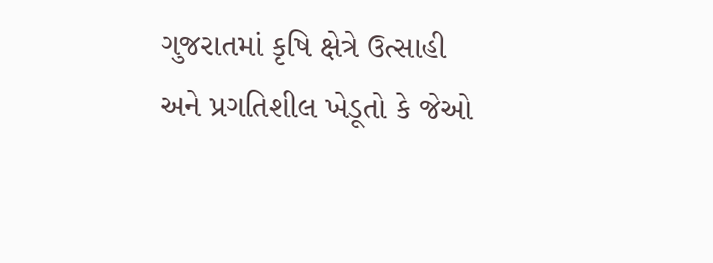ગુજરાતમાં કૃષિ ક્ષેત્રે ઉત્સાહી અને પ્રગતિશીલ ખેડૂતો કે જેઓ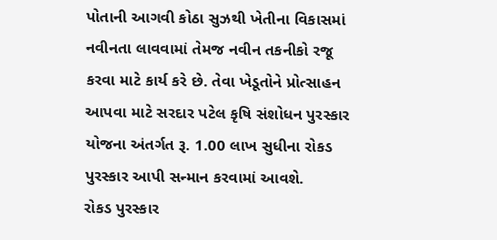પોતાની આગવી કોઠા સુઝથી ખેતીના વિકાસમાં નવીનતા લાવવામાં તેમજ નવીન તકનીકો રજૂ કરવા માટે કાર્ય કરે છે. તેવા ખેડૂતોને પ્રોત્સાહન આપવા માટે સરદાર પટેલ કૃષિ સંશોધન પુરસ્કાર યોજના અંતર્ગત રૂ. 1.00 લાખ સુધીના રોકડ પુરસ્કાર આપી સન્માન કરવામાં આવશે.
રોકડ પુરસ્કાર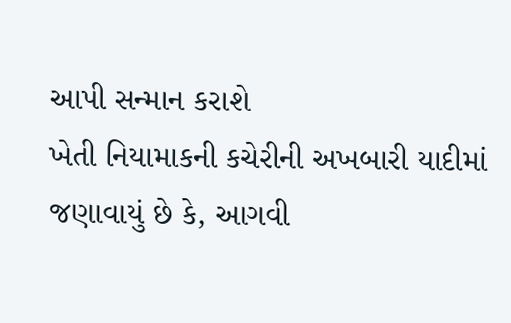આપી સન્માન કરાશે
ખેતી નિયામાકની કચેરીની અખબારી યાદીમાં જણાવાયું છે કે, આગવી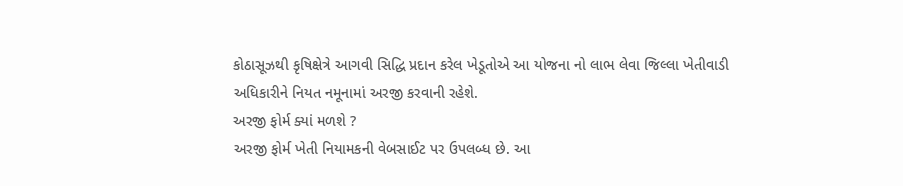કોઠાસૂઝથી કૃષિક્ષેત્રે આગવી સિદ્ધિ પ્રદાન કરેલ ખેડૂતોએ આ યોજના નો લાભ લેવા જિલ્લા ખેતીવાડી અધિકારીને નિયત નમૂનામાં અરજી કરવાની રહેશે.
અરજી ફોર્મ ક્યાં મળશે ?
અરજી ફોર્મ ખેતી નિયામકની વેબસાઈટ પર ઉપલબ્ધ છે. આ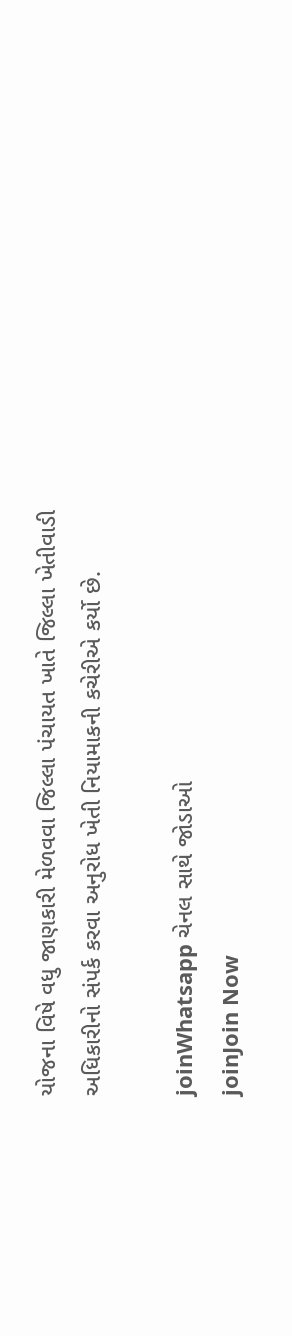યોજના વિષે વધુ જાણકારી મેળવવા જિલ્લા પંચાયત ખાતે જિલ્લા ખેતીવાડી અધિકારીનો સંપર્ક કરવા અનુરોધ ખેતી નિયામાકની કચેરીએ કર્યો છે.

joinWhatsapp ચેનલ સાથે જોડાઓ
joinJoin Now